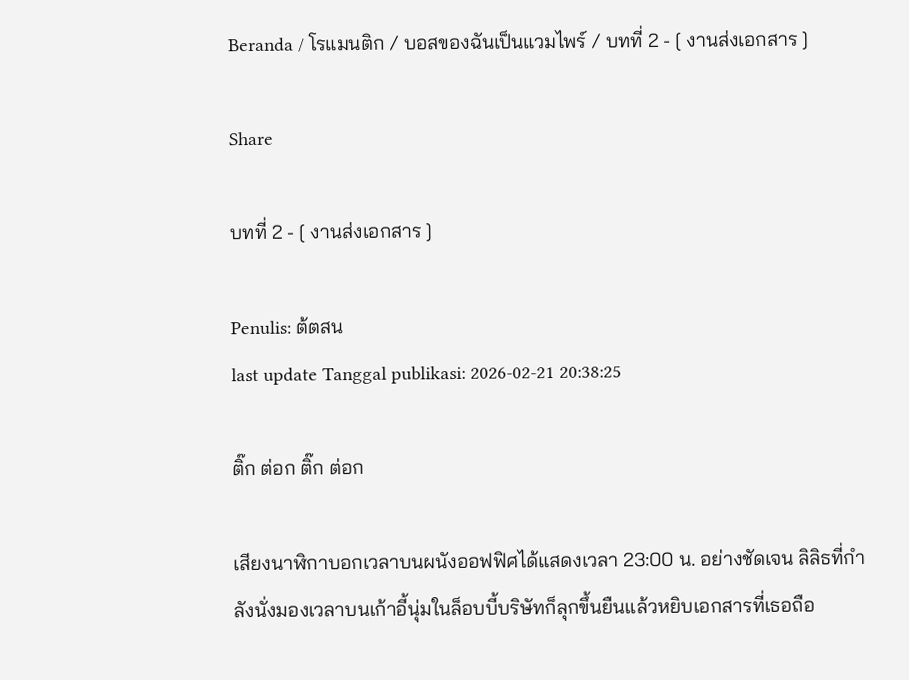Beranda / โรแมนติก / บอสของฉันเป็นแวมไพร์ / บทที่ 2 - [ งานส่งเอกสาร ]

Share

บทที่ 2 - [ งานส่งเอกสาร ]

Penulis: ต้ตสน
last update Tanggal publikasi: 2026-02-21 20:38:25

ติ๊ก ต่อก ติ๊ก ต่อก

เสียงนาฬิกาบอกเวลาบนผนังออฟฟิศได้แสดงเวลา 23:00 น. อย่างชัดเจน ลิลิธที่กำลังนั่งมองเวลาบนเก้าอี้นุ่มในล็อบบี้บริษัทก็ลุกขึ้นยืนแล้วหยิบเอกสารที่เธอถือ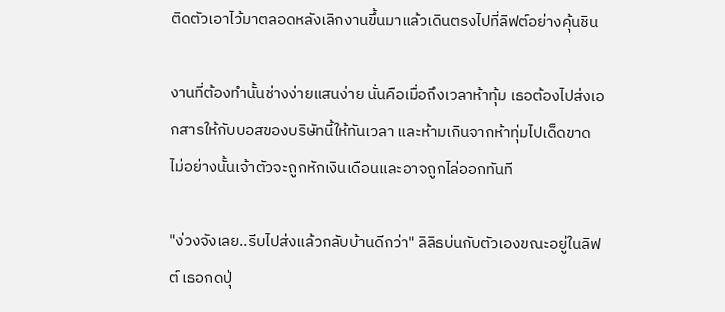ติดตัวเอาไว้มาตลอดหลังเลิกงานขึ้นมาแล้วเดินตรงไปที่ลิฟต์อย่างคุ้นชิน

งานที่ต้องทำนั้นช่างง่ายแสนง่าย นั่นคือเมื่อถึงเวลาห้าทุ้ม เธอต้องไปส่งเอกสารให้กับบอสของบริษัทนี้ให้ทันเวลา และห้ามเกินจากห้าทุ่มไปเด็ดขาด ไม่อย่างนั้นเจ้าตัวจะถูกหักเงินเดือนและอาจถูกไล่ออกทันที

"ง่วงจังเลย..รีบไปส่งแล้วกลับบ้านดีกว่า" ลิลิธบ่นกับตัวเองขณะอยู่ในลิฟต์ เธอกดปุ่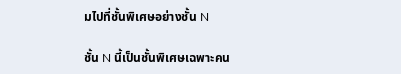มไปที่ชั้นพิเศษอย่างชั้น N

ชั้น N นี้เป็นชั้นพิเศษเฉพาะคน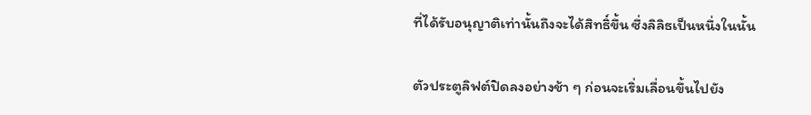ที่ได้รับอนุญาติเท่านั้นถึงจะได้สิทธิ์ขึ้น ซึ่งลิลิธเป็นหนึ่งในนั้น

ตัวประตูลิฟต์ปิดลงอย่างช้า ๆ ก่อนจะเริ่มเลื่อนขึ้นไปยัง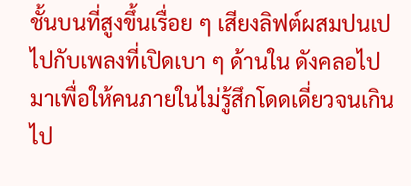ชั้นบนที่สูงขึ้นเรื่อย ๆ เสียงลิฟต์ผสมปนเปไปกับเพลงที่เปิดเบา ๆ ด้านใน ดังคลอไปมาเพื่อให้คนภายในไม่รู้สึกโดดเดี่ยวจนเกินไป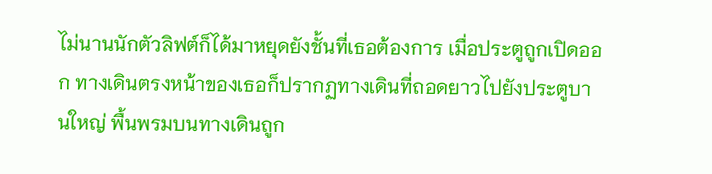ไม่นานนักตัวลิฟต์ก็ได้มาหยุดยังชั้นที่เธอต้องการ เมื่อประตูถูกเปิดออก ทางเดินตรงหน้าของเธอก็ปรากฏทางเดินที่ถอดยาวไปยังประตูบานใหญ่ พื้นพรมบนทางเดินถูก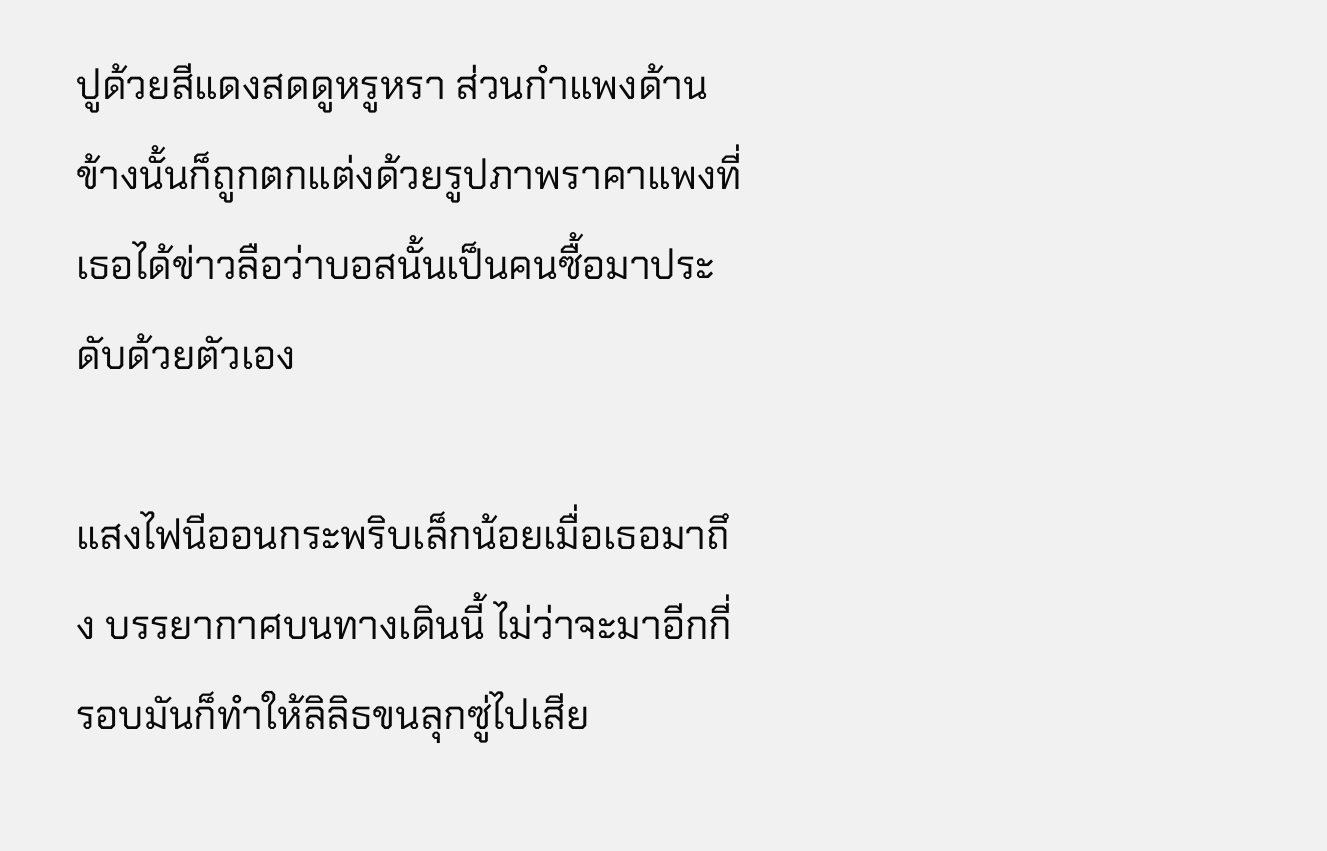ปูด้วยสีแดงสดดูหรูหรา ส่วนกำแพงด้านข้างนั้นก็ถูกตกแต่งด้วยรูปภาพราคาแพงที่เธอได้ข่าวลือว่าบอสนั้นเป็นคนซื้อมาประดับด้วยตัวเอง

แสงไฟนีออนกระพริบเล็กน้อยเมื่อเธอมาถึง บรรยากาศบนทางเดินนี้ ไม่ว่าจะมาอีกกี่รอบมันก็ทำให้ลิลิธขนลุกซู่ไปเสีย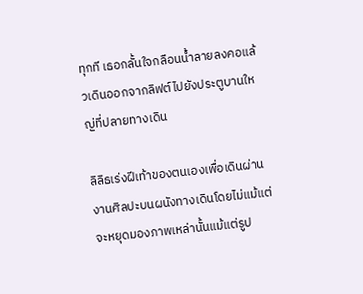ทุกที เธอกลั้นใจกลือนน้ำลายลงคอแล้วเดินออกจากลิฟต์ไปยังประตูบานใหญ่ที่ปลายทางเดิน

ลิลิธเร่งฝีเท้าของตนเองเพื่อเดินผ่านงานศิลปะบนผนังทางเดินโดยไม่แม้แต่จะหยุดมองภาพเหล่านั้นแม้แต่รูป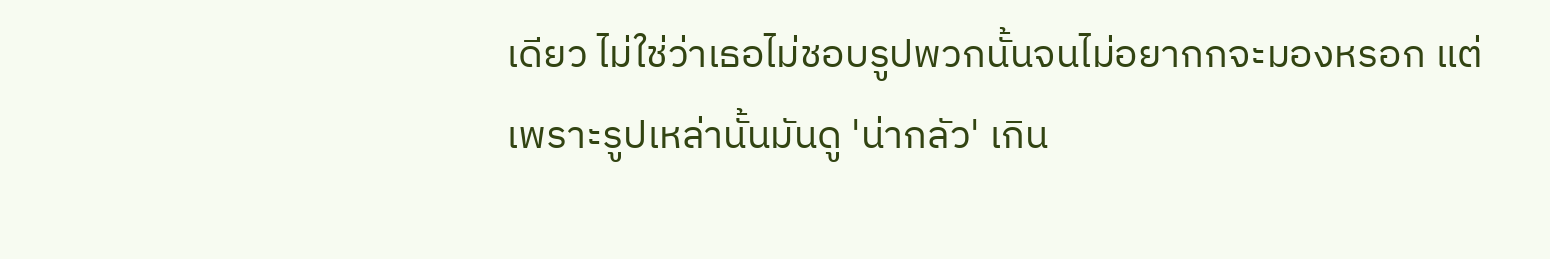เดียว ไม่ใช่ว่าเธอไม่ชอบรูปพวกนั้นจนไม่อยากกจะมองหรอก แต่เพราะรูปเหล่านั้นมันดู 'น่ากลัว' เกิน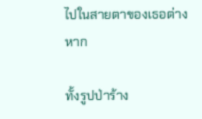ไปในสายตาของเธอต่างหาก

ทั้งรูปป่าร้าง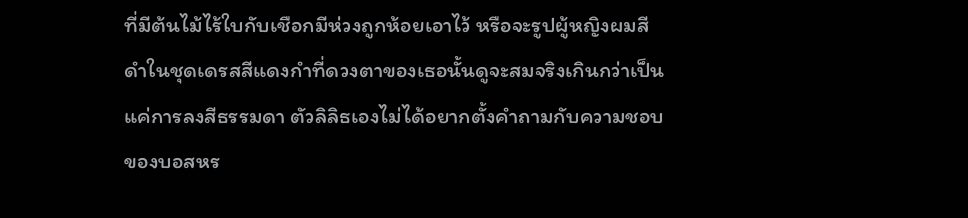ที่มีต้นไม้ไร้ใบกับเชือกมีห่วงถูกห้อยเอาไว้ หรือจะรูปผู้หญิงผมสีดำในชุดเดรสสีแดงกำที่ดวงตาของเธอนั้นดูจะสมจริงเกินกว่าเป็นแค่การลงสีธรรมดา ตัวลิลิธเองไม่ได้อยากตั้งคำถามกับความชอบของบอสหร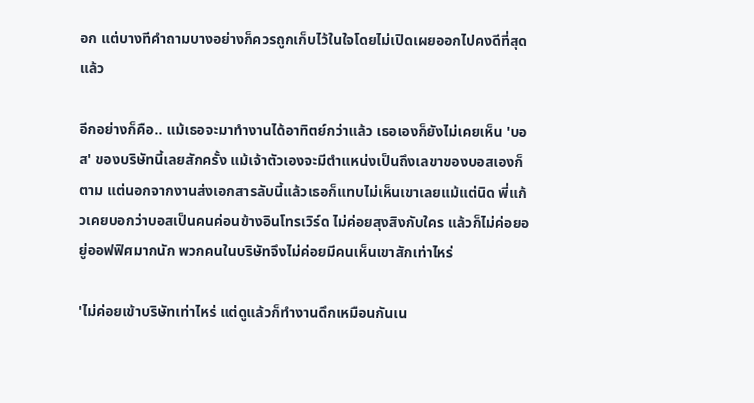อก แต่บางทีคำถามบางอย่างก็ควรถูกเก็บไว้ในใจโดยไม่เปิดเผยออกไปคงดีที่สุดแล้ว

อีกอย่างก็คือ.. แม้เธอจะมาทำงานได้อาทิตย์กว่าแล้ว เธอเองก็ยังไม่เคยเห็น 'บอส' ของบริษัทนี้เลยสักครั้ง แม้เจ้าตัวเองจะมีตำแหน่งเป็นถึงเลขาของบอสเองก็ตาม แต่นอกจากงานส่งเอกสารลับนี้แล้วเธอก็แทบไม่เห็นเขาเลยแม้แต่นิด พี่แก้วเคยบอกว่าบอสเป็นคนค่อนข้างอินโทรเวิร์ด ไม่ค่อยสุงสิงกับใคร แล้วก็ไม่ค่อยอยู่ออฟฟิศมากนัก พวกคนในบริษัทจึงไม่ค่อยมีคนเห็นเขาสักเท่าไหร่

'ไม่ค่อยเข้าบริษัทเท่าไหร่ แต่ดูแล้วก็ทำงานดึกเหมือนกันเน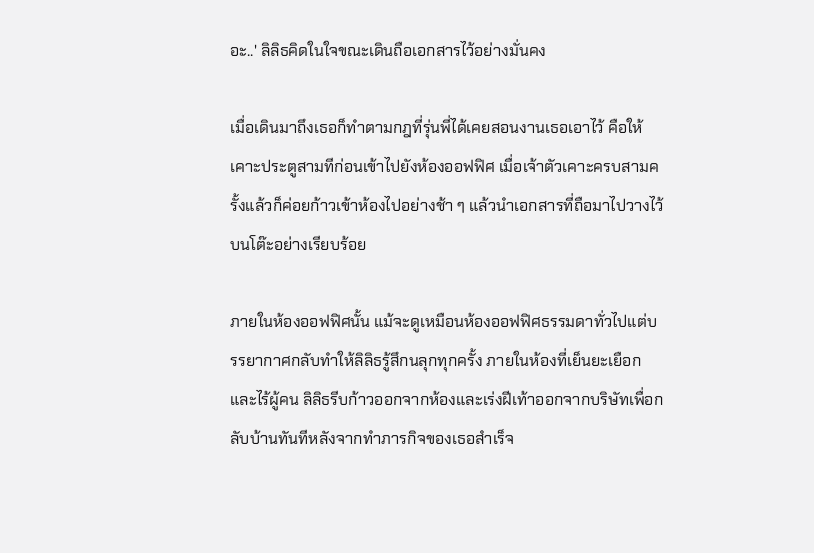อะ..' ลิลิธคิดในใจขณะเดินถือเอกสารไว้อย่างมั่นคง

เมื่อเดินมาถึงเธอก็ทำตามกฎที่รุ่นพี่ได้เคยสอนงานเธอเอาไว้ คือให้เคาะประตูสามทีก่อนเข้าไปยังห้องออฟฟิศ เมื่อเจ้าตัวเคาะครบสามครั้งแล้วก็ค่อยก้าวเข้าห้องไปอย่างช้า ๆ แล้วนำเอกสารที่ถือมาไปวางไว้บนโต๊ะอย่างเรียบร้อย

ภายในห้องออฟฟิศนั้น แม้จะดูเหมือนห้องออฟฟิศธรรมดาทั่วไปแต่บรรยากาศกลับทำให้ลิลิธรู้สึกนลุกทุกครั้ง ภายในห้องที่เย็นยะเยือกและไร้ผู้คน ลิลิธรีบก้าวออกจากห้องและเร่งฝีเท้าออกจากบริษัทเพื่อกลับบ้านทันทีหลังจากทำภารกิจของเธอสำเร็จ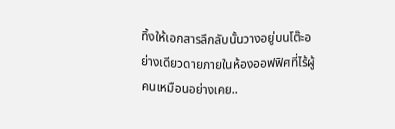ทิ้งให้เอกสารลึกลับนั้นวางอยู่บนโต๊ะอย่างเดียวดายภายในห้องออฟฟิศที่ไร้ผู้คนเหมือนอย่างเคย..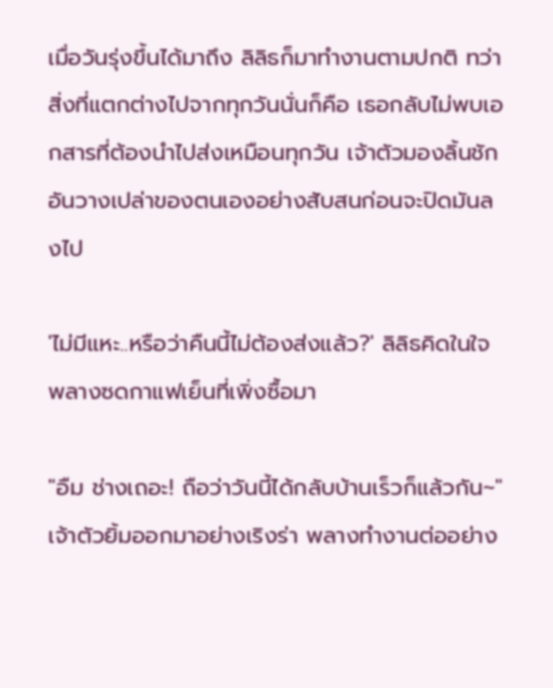เมื่อวันรุ่งขึ้นได้มาถึง ลิลิธก็มาทำงานตามปกติ ทว่าสิ่งที่แตกต่างไปจากทุกวันนั่นก็คือ เธอกลับไม่พบเอกสารที่ต้องนำไปส่งเหมือนทุกวัน เจ้าตัวมองลิ้นชักอันวางเปล่าของตนเองอย่างสับสนก่อนจะปิดมันลงไป

'ไม่มีแหะ..หรือว่าคืนนี้ไม่ต้องส่งแล้ว?' ลิลิธคิดในใจพลางซดกาแฟเย็นที่เพิ่งซื้อมา

"อืม ช่างเถอะ! ถือว่าวันนี้ได้กลับบ้านเร็วก็แล้วกัน~" เจ้าตัวยิ้มออกมาอย่างเริงร่า พลางทำงานต่ออย่าง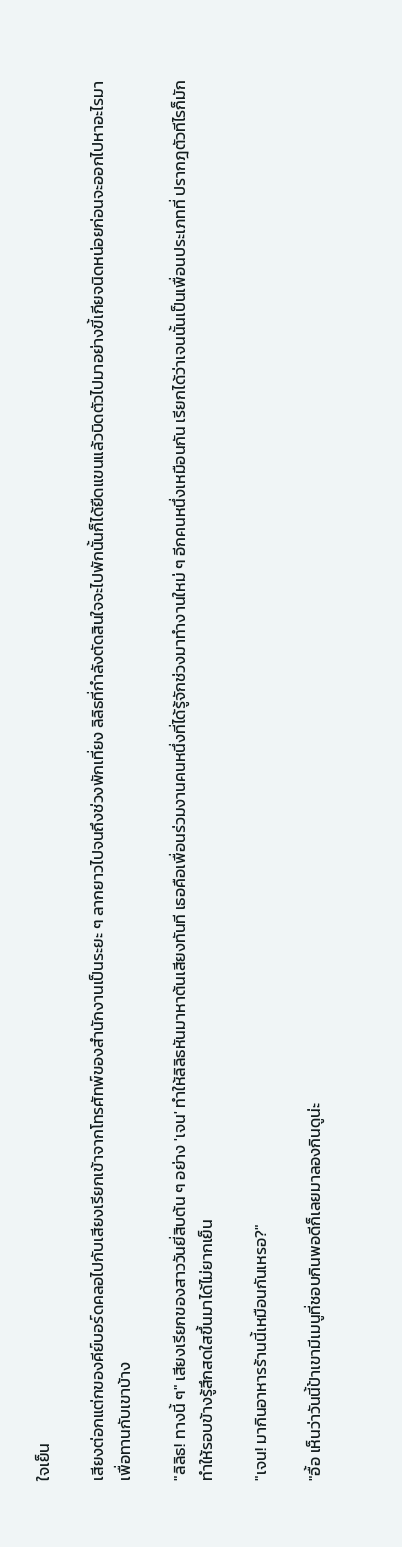ใจเย็น

เสียงต่อกแต่กของคีย์บอร์ดคลอไปกับเสียงเรียกเข้าจากโทรศัทพ์ของสำนักงานเป็นระยะ ๆ ลากยาวไปจนถึงช่วงพักเที่ยง ลิลิธที่กำลังตัดสินใจจะไปพักนั้นก็ได้ยืดแขนแล้วบิดตัวไปมาอย่างขี้เกียจนิดหน่อยก่อนจะออกไปหาอะไรมาเพื่อทานกับเขาบ้าง

"ลิลิธ! ทางนี้ ๆ" เสียงเรียกของสาววันยี่สิบต้น ๆ อย่าง 'เจน' ทำให้ลิลิธหันมาหาต้นเสียงทันที เธอคือเพื่อนร่วมงานคนหนึ่งที่ได้รู้จักช่วงมาทำงานใหม่ ๆ อีกคนหนึ่งเหมือนกัน เรียกได้ว่าเจนนั้นเป็นเพื่อนประเภทที่ ปรากฎตัวทีไรก็มักทำให้รอบข้างรู้สึกสดใสขึ้นมาได้ไม่ยากเย็น

"เจน! มากินอาหารร้านนี้เหมือนกันเหรอ?"

"อื้อ เห็นว่าวันนี้ป้าเขามีเมนูที่ชอบกินพอดีก็เลยมาลองกินดูน่ะ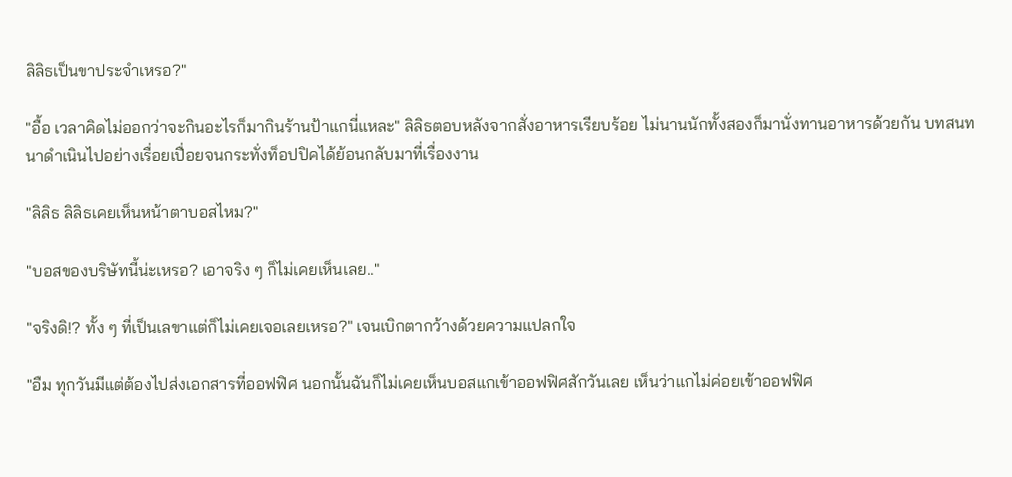ลิลิธเป็นขาประจำเหรอ?"

"อื้อ เวลาคิดไม่ออกว่าจะกินอะไรก็มากินร้านป้าแกนี่แหละ" ลิลิธตอบหลังจากสั่งอาหารเรียบร้อย ไม่นานนักทั้งสองก็มานั่งทานอาหารด้วยกัน บทสนทนาดำเนินไปอย่างเรื่อยเปื่อยจนกระทั่งท็อปปิคได้ย้อนกลับมาที่เรื่องงาน

"ลิลิธ ลิลิธเคยเห็นหน้าตาบอสไหม?"

"บอสของบริษัทนี้น่ะเหรอ? เอาจริง ๆ ก็ไม่เคยเห็นเลย.."

"จริงดิ!? ทั้ง ๆ ที่เป็นเลขาแต่ก็ไม่เคยเจอเลยเหรอ?" เจนเบิกตากว้างด้วยความแปลกใจ

"อืม ทุกวันมีแต่ต้องไปส่งเอกสารที่ออฟฟิศ นอกนั้นฉันก็ไม่เคยเห็นบอสแกเข้าออฟฟิศสักวันเลย เห็นว่าแกไม่ค่อยเข้าออฟฟิศ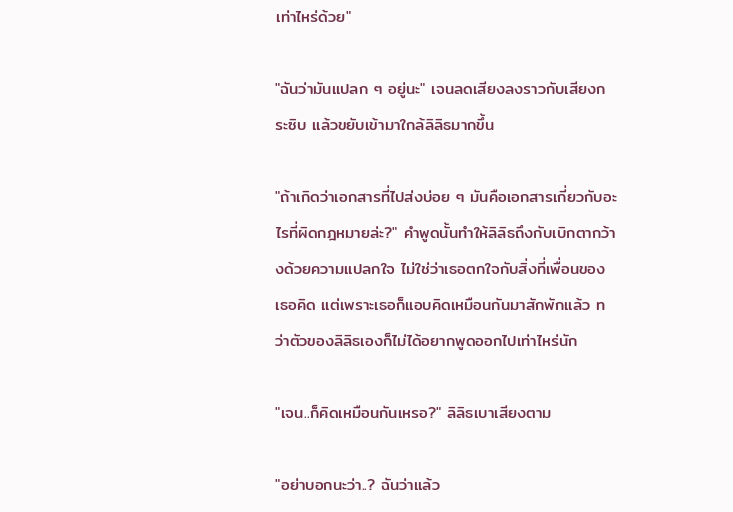เท่าไหร่ด้วย"

"ฉันว่ามันแปลก ๆ อยู่นะ" เจนลดเสียงลงราวกับเสียงกระซิบ แล้วขยับเข้ามาใกล้ลิลิธมากขึ้น

"ถ้าเกิดว่าเอกสารที่ไปส่งบ่อย ๆ มันคือเอกสารเกี่ยวกับอะไรที่ผิดกฎหมายล่ะ?" คำพูดนั้นทำให้ลิลิธถึงกับเบิกตากว้างด้วยความแปลกใจ ไม่ใช่ว่าเธอตกใจกับสิ่งที่เพื่อนของเธอคิด แต่เพราะเธอก็แอบคิดเหมือนกันมาสักพักแล้ว ทว่าตัวของลิลิธเองก็ไม่ได้อยากพูดออกไปเท่าไหร่นัก

"เจน..ก็คิดเหมือนกันเหรอ?" ลิลิธเบาเสียงตาม

"อย่าบอกนะว่า..? ฉันว่าแล้ว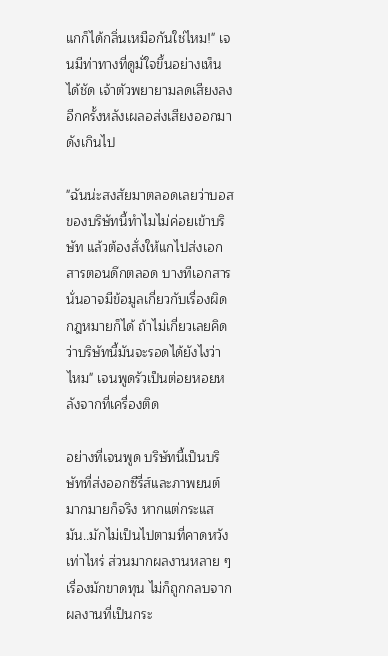แกก็ได้กลิ่นเหมือกันใช่ไหม!" เจนมีท่าทางที่ดูมั่ใจขึ้นอย่างเห็นได้ชัด เจ้าตัวพยายามลดเสียงลงอีกครั้งหลังเผลอส่งเสียงออกมาดังเกินไป

"ฉันน่ะสงสัยมาตลอดเลยว่าบอสของบริษัทนี้ทำไมไม่ค่อยเข้าบริษัท แล้วต้องสั่งให้แกไปส่งเอกสารตอนดึกตลอด บางทีเอกสารนั่นอาจมีข้อมูลเกี่ยวกับเรื่องผิดกฎหมายก็ได้ ถ้าไม่เกี่ยวเลยคิดว่าบริษัทนี้มันจะรอดได้ยังไงว่าไหม" เจนพูดรัวเป็นต่อยหอยหลังจากที่เครื่องติด

อย่างที่เจนพูด บริษัทนี้เป็นบริษัทที่ส่งออกซีรี่ส์และภาพยนต์มากมายก็จริง หากแต่กระแสมัน..มักไม่เป็นไปตามที่คาดหวังเท่าไหร่ ส่วนมากผลงานหลาย ๆ เรื่องมักขาดทุน ไม่ก็ถูกกลบจากผลงานที่เป็นกระ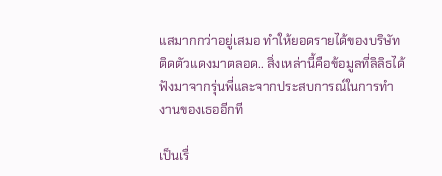แสมากกว่าอยู่เสมอ ทำให้ยอดรายได้ของบริษัทติดตัวแดงมาตลอด.. สิ่งเหล่านี้คือข้อมูลที่ลิลิธได้ฟังมาจากรุ่นพี่และจากประสบการณ์ในการทำงานของเธออีกที

เป็นเรื่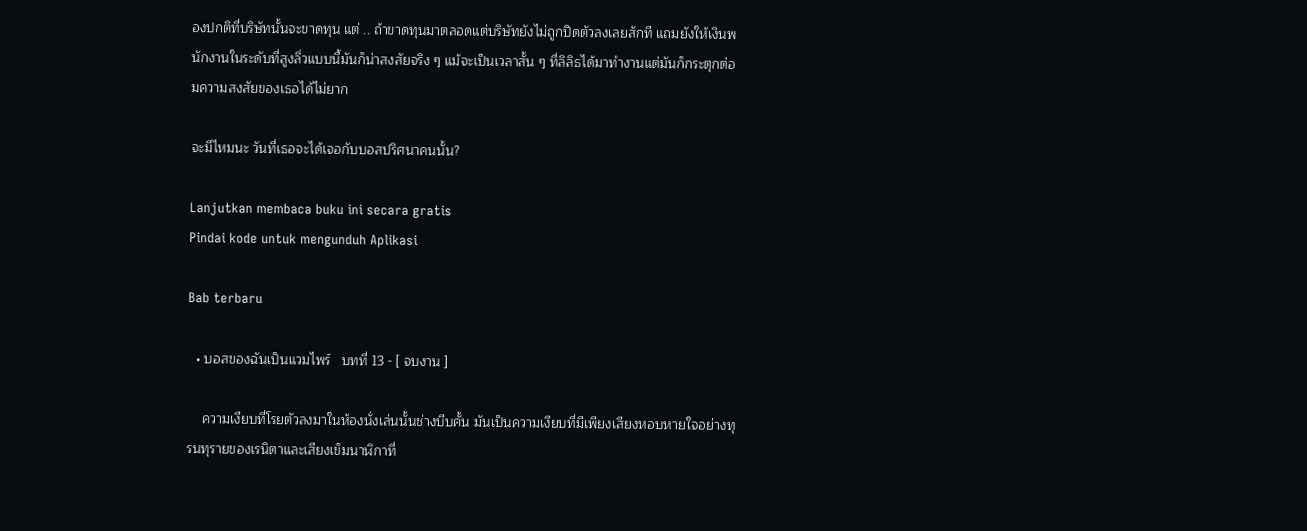องปกติที่บริษัทนั้นจะขาดทุน แต่ .. ถ้าขาดทุนมาตลอดแต่บริษัทยังไม่ถูกปิดตัวลงเลยสักที แถมยังให้เงินพนักงานในระดับที่สูงลิ่วแบบนี้มันก็น่าสงสัยจริง ๆ แม้จะเป็นเวลาสั้น ๆ ที่ลิลิธได้มาทำงานแต่มันก็กระตุกต่อมความสงสัยของเธอได้ไม่ยาก

จะมีไหมนะ วันที่เธอจะได้เจอกับบอสปริศนาคนนั้น?

Lanjutkan membaca buku ini secara gratis
Pindai kode untuk mengunduh Aplikasi

Bab terbaru

  • บอสของฉันเป็นแวมไพร์   บทที่ 13 - [ จบงาน ]

    ความเงียบที่โรยตัวลงมาในห้องนั่งเล่นนั้นช่างบีบคั้น มันเป็นความเงียบที่มีเพียงเสียงหอบหายใจอย่างทุรนทุรายของเรนิตาและเสียงเข็มนาฬิกาที่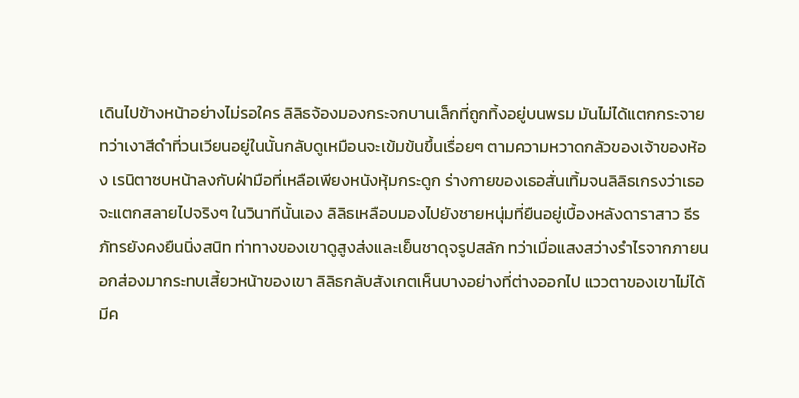เดินไปข้างหน้าอย่างไม่รอใคร ลิลิธจ้องมองกระจกบานเล็กที่ถูกทิ้งอยู่บนพรม มันไม่ได้แตกกระจาย ทว่าเงาสีดำที่วนเวียนอยู่ในนั้นกลับดูเหมือนจะเข้มข้นขึ้นเรื่อยๆ ตามความหวาดกลัวของเจ้าของห้อง เรนิตาซบหน้าลงกับฝ่ามือที่เหลือเพียงหนังหุ้มกระดูก ร่างกายของเธอสั่นเทิ้มจนลิลิธเกรงว่าเธอจะแตกสลายไปจริงๆ ในวินาทีนั้นเอง ลิลิธเหลือบมองไปยังชายหนุ่มที่ยืนอยู่เบื้องหลังดาราสาว ธีรภัทรยังคงยืนนิ่งสนิท ท่าทางของเขาดูสูงส่งและเย็นชาดุจรูปสลัก ทว่าเมื่อแสงสว่างรำไรจากภายนอกส่องมากระทบเสี้ยวหน้าของเขา ลิลิธกลับสังเกตเห็นบางอย่างที่ต่างออกไป แววตาของเขาไม่ได้มีค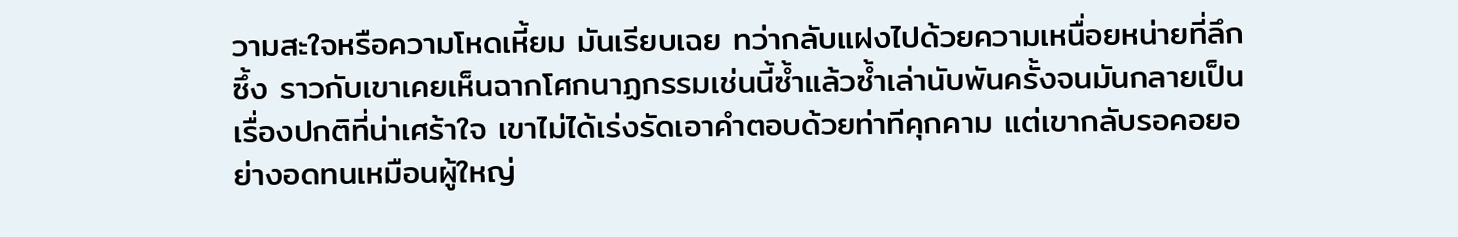วามสะใจหรือความโหดเหี้ยม มันเรียบเฉย ทว่ากลับแฝงไปด้วยความเหนื่อยหน่ายที่ลึกซึ้ง ราวกับเขาเคยเห็นฉากโศกนาฏกรรมเช่นนี้ซ้ำแล้วซ้ำเล่านับพันครั้งจนมันกลายเป็นเรื่องปกติที่น่าเศร้าใจ เขาไม่ได้เร่งรัดเอาคำตอบด้วยท่าทีคุกคาม แต่เขากลับรอคอยอย่างอดทนเหมือนผู้ใหญ่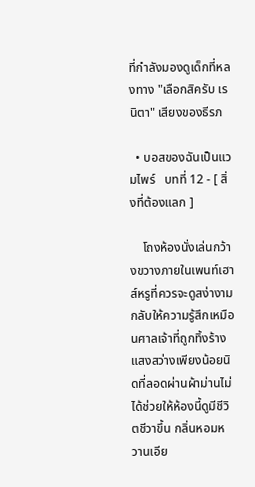ที่กำลังมองดูเด็กที่หลงทาง "เลือกสิครับ เรนิตา" เสียงของธีรภ

  • บอสของฉันเป็นแวมไพร์   บทที่ 12 - [ สิ่งที่ต้องแลก ]

    โถงห้องนั่งเล่นกว้างขวางภายในเพนท์เฮาส์หรูที่ควรจะดูสง่างาม กลับให้ความรู้สึกเหมือนศาลเจ้าที่ถูกทิ้งร้าง แสงสว่างเพียงน้อยนิดที่ลอดผ่านผ้าม่านไม่ได้ช่วยให้ห้องนี้ดูมีชีวิตชีวาขึ้น กลิ่นหอมหวานเอีย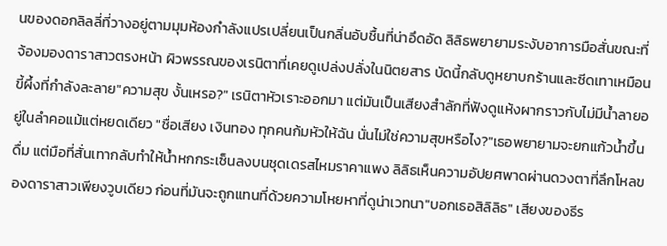นของดอกลิลลี่ที่วางอยู่ตามมุมห้องกำลังแปรเปลี่ยนเป็นกลิ่นอับชื้นที่น่าอึดอัด ลิลิธพยายามระงับอาการมือสั่นขณะที่จ้องมองดาราสาวตรงหน้า ผิวพรรณของเรนิตาที่เคยดูเปล่งปลั่งในนิตยสาร บัดนี้กลับดูหยาบกร้านและซีดเทาเหมือนขี้ผึ้งที่กำลังละลาย"ความสุข งั้นเหรอ?" เรนิตาหัวเราะออกมา แต่มันเป็นเสียงสำลักที่ฟังดูแห้งผากราวกับไม่มีน้ำลายอยู่ในลำคอแม้แต่หยดเดียว "ชื่อเสียง เงินทอง ทุกคนก้มหัวให้ฉัน นั่นไม่ใช่ความสุขหรือไง?"เธอพยายามจะยกแก้วน้ำขึ้นดื่ม แต่มือที่สั่นเทากลับทำให้น้ำหกกระเซ็นลงบนชุดเดรสไหมราคาแพง ลิลิธเห็นความอัปยศพาดผ่านดวงตาที่ลึกโหลของดาราสาวเพียงวูบเดียว ก่อนที่มันจะถูกแทนที่ด้วยความโหยหาที่ดูน่าเวทนา"บอกเธอสิลิลิธ" เสียงของธีร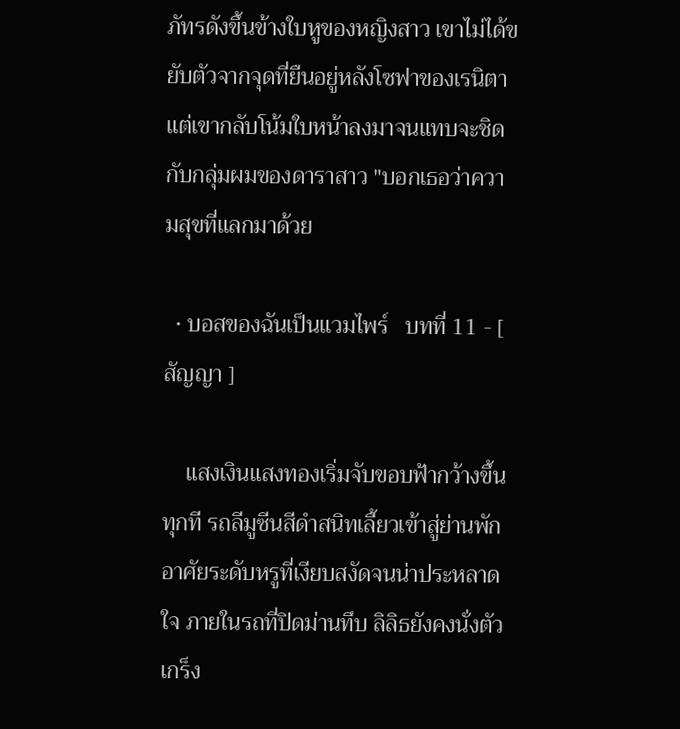ภัทรดังขึ้นข้างใบหูของหญิงสาว เขาไม่ได้ขยับตัวจากจุดที่ยืนอยู่หลังโซฟาของเรนิตา แต่เขากลับโน้มใบหน้าลงมาจนแทบจะชิดกับกลุ่มผมของดาราสาว "บอกเธอว่าความสุขที่แลกมาด้วย

  • บอสของฉันเป็นแวมไพร์   บทที่ 11 - [ สัญญา ]

    แสงเงินแสงทองเริ่มจับขอบฟ้ากว้างขึ้นทุกที รถลีมูซีนสีดำสนิทเลี้ยวเข้าสู่ย่านพักอาศัยระดับหรูที่เงียบสงัดจนน่าประหลาดใจ ภายในรถที่ปิดม่านทึบ ลิลิธยังคงนั่งตัวเกร็ง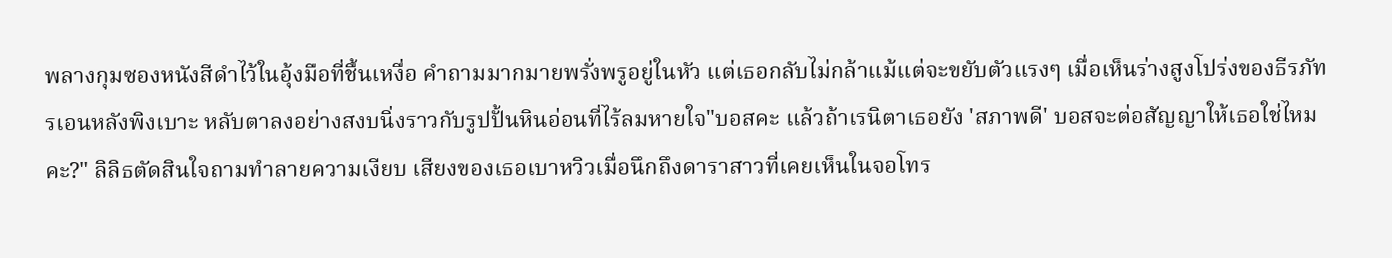พลางกุมซองหนังสีดำไว้ในอุ้งมือที่ชื้นเหงื่อ คำถามมากมายพรั่งพรูอยู่ในหัว แต่เธอกลับไม่กล้าแม้แต่จะขยับตัวแรงๆ เมื่อเห็นร่างสูงโปร่งของธีรภัทรเอนหลังพิงเบาะ หลับตาลงอย่างสงบนิ่งราวกับรูปปั้นหินอ่อนที่ไร้ลมหายใจ"บอสคะ แล้วถ้าเรนิตาเธอยัง 'สภาพดี' บอสจะต่อสัญญาให้เธอใช่ไหมคะ?" ลิลิธตัดสินใจถามทำลายความเงียบ เสียงของเธอเบาหวิวเมื่อนึกถึงดาราสาวที่เคยเห็นในจอโทร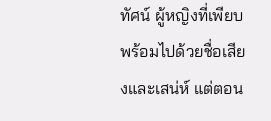ทัศน์ ผู้หญิงที่เพียบพร้อมไปด้วยชื่อเสียงและเสน่ห์ แต่ตอน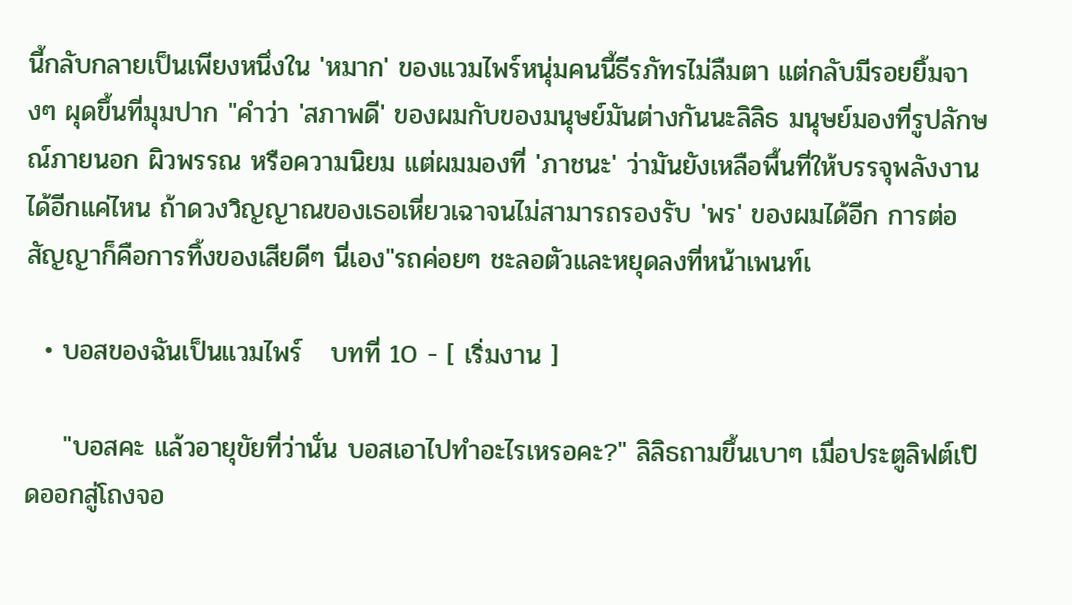นี้กลับกลายเป็นเพียงหนึ่งใน 'หมาก' ของแวมไพร์หนุ่มคนนี้ธีรภัทรไม่ลืมตา แต่กลับมีรอยยิ้มจางๆ ผุดขึ้นที่มุมปาก "คำว่า 'สภาพดี' ของผมกับของมนุษย์มันต่างกันนะลิลิธ มนุษย์มองที่รูปลักษณ์ภายนอก ผิวพรรณ หรือความนิยม แต่ผมมองที่ 'ภาชนะ' ว่ามันยังเหลือพื้นที่ให้บรรจุพลังงานได้อีกแค่ไหน ถ้าดวงวิญญาณของเธอเหี่ยวเฉาจนไม่สามารถรองรับ 'พร' ของผมได้อีก การต่อสัญญาก็คือการทิ้งของเสียดีๆ นี่เอง"รถค่อยๆ ชะลอตัวและหยุดลงที่หน้าเพนท์เ

  • บอสของฉันเป็นแวมไพร์   บทที่ 10 - [ เริ่มงาน ]

    "บอสคะ แล้วอายุขัยที่ว่านั่น บอสเอาไปทำอะไรเหรอคะ?" ลิลิธถามขึ้นเบาๆ เมื่อประตูลิฟต์เปิดออกสู่โถงจอ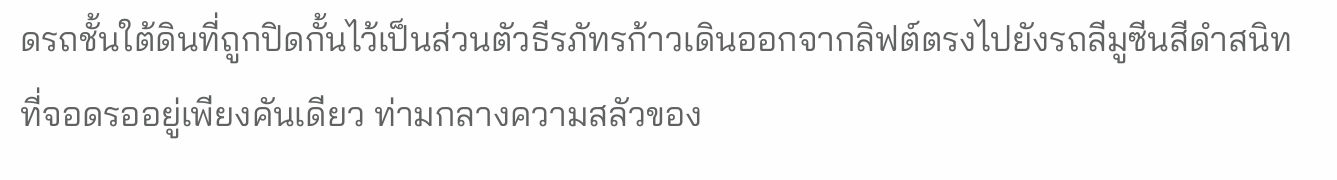ดรถชั้นใต้ดินที่ถูกปิดกั้นไว้เป็นส่วนตัวธีรภัทรก้าวเดินออกจากลิฟต์ตรงไปยังรถลีมูซีนสีดำสนิทที่จอดรออยู่เพียงคันเดียว ท่ามกลางความสลัวของ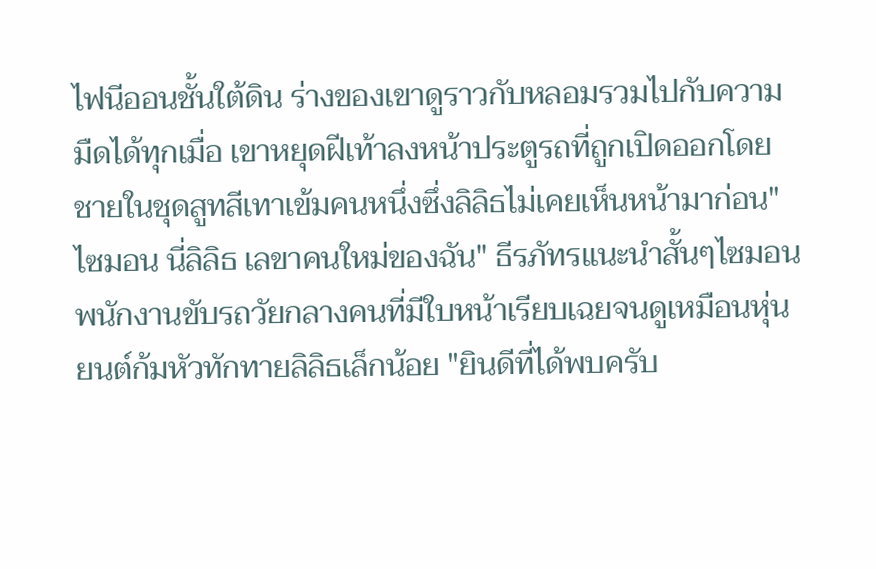ไฟนีออนชั้นใต้ดิน ร่างของเขาดูราวกับหลอมรวมไปกับความมืดได้ทุกเมื่อ เขาหยุดฝีเท้าลงหน้าประตูรถที่ถูกเปิดออกโดยชายในชุดสูทสีเทาเข้มคนหนึ่งซึ่งลิลิธไม่เคยเห็นหน้ามาก่อน"ไซมอน นี่ลิลิธ เลขาคนใหม่ของฉัน" ธีรภัทรแนะนำสั้นๆไซมอน พนักงานขับรถวัยกลางคนที่มีใบหน้าเรียบเฉยจนดูเหมือนหุ่นยนต์ก้มหัวทักทายลิลิธเล็กน้อย "ยินดีที่ได้พบครับ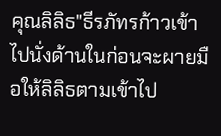คุณลิลิธ"ธีรภัทรก้าวเข้าไปนั่งด้านในก่อนจะผายมือให้ลิลิธตามเข้าไป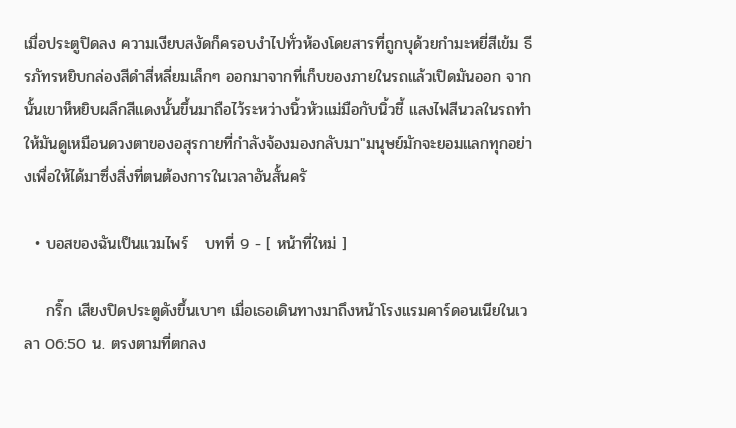เมื่อประตูปิดลง ความเงียบสงัดก็ครอบงำไปทั่วห้องโดยสารที่ถูกบุด้วยกำมะหยี่สีเข้ม ธีรภัทรหยิบกล่องสีดำสี่หลี่ยมเล็กๆ ออกมาจากที่เก็บของภายในรถแล้วเปิดมันออก จากนั้นเขาห็หยิบผลึกสีแดงนั้นขึ้นมาถือไว้ระหว่างนิ้วหัวแม่มือกับนิ้วชี้ แสงไฟสีนวลในรถทำให้มันดูเหมือนดวงตาของอสุรกายที่กำลังจ้องมองกลับมา"มนุษย์มักจะยอมแลกทุกอย่างเพื่อให้ได้มาซึ่งสิ่งที่ตนต้องการในเวลาอันสั้นครั

  • บอสของฉันเป็นแวมไพร์   บทที่ 9 - [ หน้าที่ใหม่ ]

    กริ๊ก เสียงปิดประตูดังขึ้นเบาๆ เมื่อเธอเดินทางมาถึงหน้าโรงแรมคาร์ดอนเนียในเวลา 06:50 น. ตรงตามที่ตกลง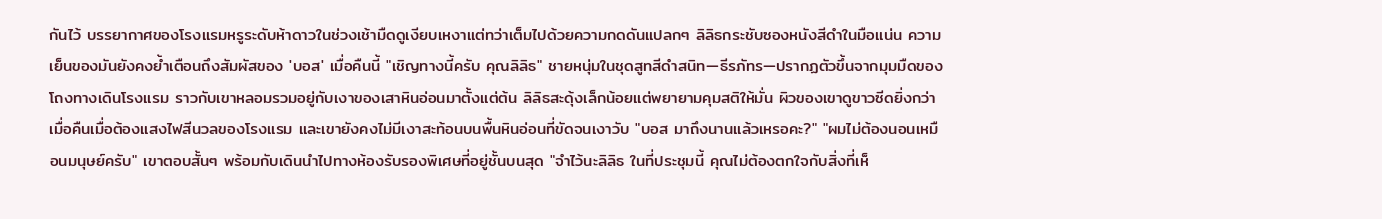กันไว้ บรรยากาศของโรงแรมหรูระดับห้าดาวในช่วงเช้ามืดดูเงียบเหงาแต่ทว่าเต็มไปด้วยความกดดันแปลกๆ ลิลิธกระชับซองหนังสีดำในมือแน่น ความเย็นของมันยังคงย้ำเตือนถึงสัมผัสของ 'บอส' เมื่อคืนนี้ "เชิญทางนี้ครับ คุณลิลิธ" ชายหนุ่มในชุดสูทสีดำสนิท—ธีรภัทร—ปรากฏตัวขึ้นจากมุมมืดของโถงทางเดินโรงแรม ราวกับเขาหลอมรวมอยู่กับเงาของเสาหินอ่อนมาตั้งแต่ต้น ลิลิธสะดุ้งเล็กน้อยแต่พยายามคุมสติให้มั่น ผิวของเขาดูขาวซีดยิ่งกว่าเมื่อคืนเมื่อต้องแสงไฟสีนวลของโรงแรม และเขายังคงไม่มีเงาสะท้อนบนพื้นหินอ่อนที่ขัดจนเงาวับ "บอส มาถึงนานแล้วเหรอคะ?" "ผมไม่ต้องนอนเหมือนมนุษย์ครับ" เขาตอบสั้นๆ พร้อมกับเดินนำไปทางห้องรับรองพิเศษที่อยู่ชั้นบนสุด "จำไว้นะลิลิธ ในที่ประชุมนี้ คุณไม่ต้องตกใจกับสิ่งที่เห็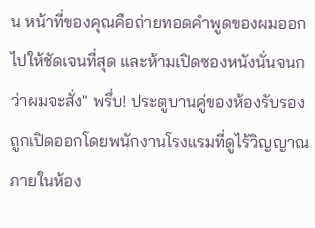น หน้าที่ของคุณคือถ่ายทอดคำพูดของผมออกไปให้ชัดเจนที่สุด และห้ามเปิดซองหนังนั่นจนกว่าผมจะสั่ง" พรึ่บ! ประตูบานคู่ของห้องรับรองถูกเปิดออกโดยพนักงานโรงแรมที่ดูไร้วิญญาณ ภายในห้อง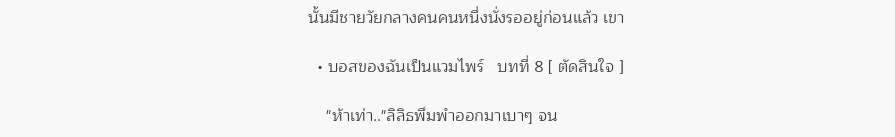นั้นมีชายวัยกลางคนคนหนึ่งนั่งรออยู่ก่อนแล้ว เขา

  • บอสของฉันเป็นแวมไพร์   บทที่ 8 [ ตัดสินใจ ]

    "ห้าเท่า.."ลิลิธพึมพำออกมาเบาๆ จน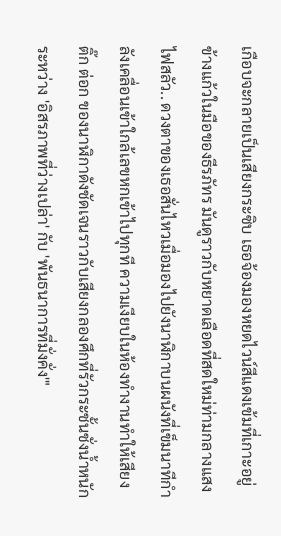เกือบจะกลายเป็นเสียงกระซิบ เธอจ้องมองหยดไวน์สีแดงเข้มที่เกาะอยู่ข้างแก้วในมือของธีรภัทร มันดูราวกับหยาดเลือดที่สดใหม่ท่ามกลางแสงไฟสลัว.. ดวงตาของเธอสั่นไหวเมื่อมองไปยังนาฬิกาบนผนังที่เข็มนาทีกำลังเคลื่อนเข้าใกล้เลขหกเข้าไปทุกที ความเงียบในห้องทำงานทำให้เสียง ติ๊ก ต่อก ของนาฬิกาดังชัดเจนราวกับเสียงกลองศึกที่รัวกระชั้นชั่งน้ำหนักระหว่าง 'อิสรภาพที่ว่างเปล่า' กับ 'พันธนาการที่มั่งคั่ง'"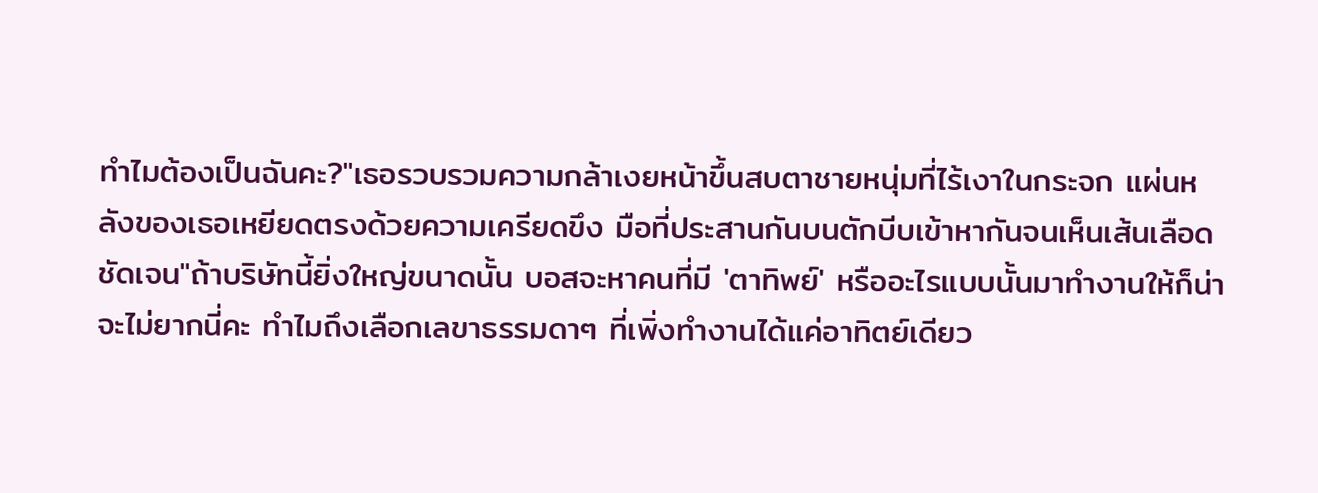ทำไมต้องเป็นฉันคะ?"เธอรวบรวมความกล้าเงยหน้าขึ้นสบตาชายหนุ่มที่ไร้เงาในกระจก แผ่นหลังของเธอเหยียดตรงด้วยความเครียดขึง มือที่ประสานกันบนตักบีบเข้าหากันจนเห็นเส้นเลือดชัดเจน"ถ้าบริษัทนี้ยิ่งใหญ่ขนาดนั้น บอสจะหาคนที่มี 'ตาทิพย์' หรืออะไรแบบนั้นมาทำงานให้ก็น่าจะไม่ยากนี่คะ ทำไมถึงเลือกเลขาธรรมดาๆ ที่เพิ่งทำงานได้แค่อาทิตย์เดียว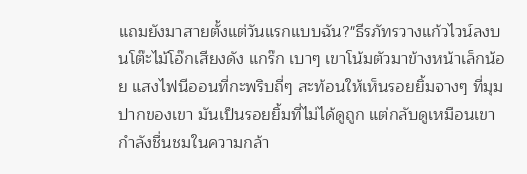แถมยังมาสายตั้งแต่วันแรกแบบฉัน?"ธีรภัทรวางแก้วไวน์ลงบนโต๊ะไม้โอ๊กเสียงดัง แกร๊ก เบาๆ เขาโน้มตัวมาข้างหน้าเล็กน้อย แสงไฟนีออนที่กะพริบถี่ๆ สะท้อนให้เห็นรอยยิ้มจางๆ ที่มุมปากของเขา มันเป็นรอยยิ้มที่ไม่ได้ดูถูก แต่กลับดูเหมือนเขากำลังชื่นชมในความกล้า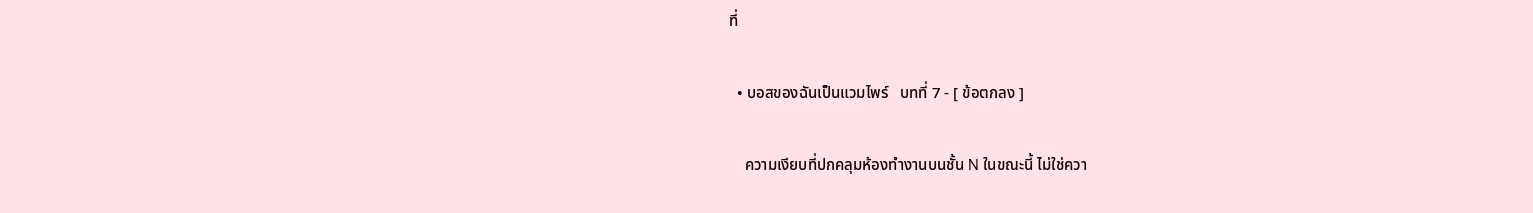ที่

  • บอสของฉันเป็นแวมไพร์   บทที่ 7 - [ ข้อตกลง ]

    ความเงียบที่ปกคลุมห้องทำงานบนชั้น N ในขณะนี้ ไม่ใช่ควา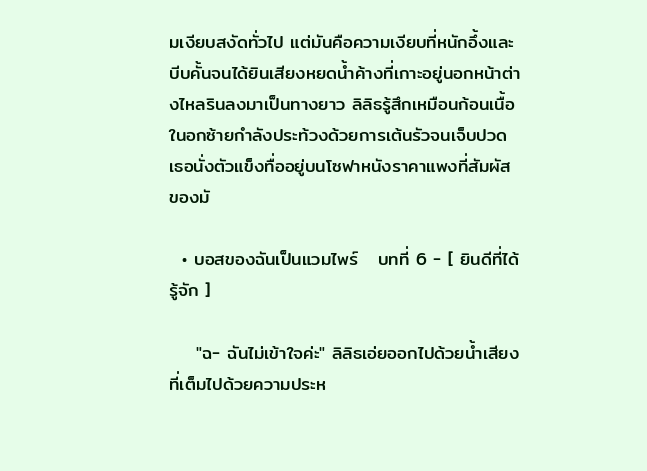มเงียบสงัดทั่วไป แต่มันคือความเงียบที่หนักอึ้งและบีบคั้นจนได้ยินเสียงหยดน้ำค้างที่เกาะอยู่นอกหน้าต่างไหลรินลงมาเป็นทางยาว ลิลิธรู้สึกเหมือนก้อนเนื้อในอกซ้ายกำลังประท้วงด้วยการเต้นรัวจนเจ็บปวด เธอนั่งตัวแข็งทื่ออยู่บนโซฟาหนังราคาแพงที่สัมผัสของมั

  • บอสของฉันเป็นแวมไพร์   บทที่ 6 - [ ยินดีที่ได้รู้จัก ]

    "ฉ- ฉันไม่เข้าใจค่ะ" ลิลิธเอ่ยออกไปด้วยน้ำเสียงที่เต็มไปด้วยความประห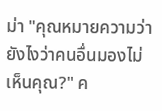ม่า "คุณหมายความว่ายังไงว่าคนอื่นมองไม่เห็นคุณ?" ค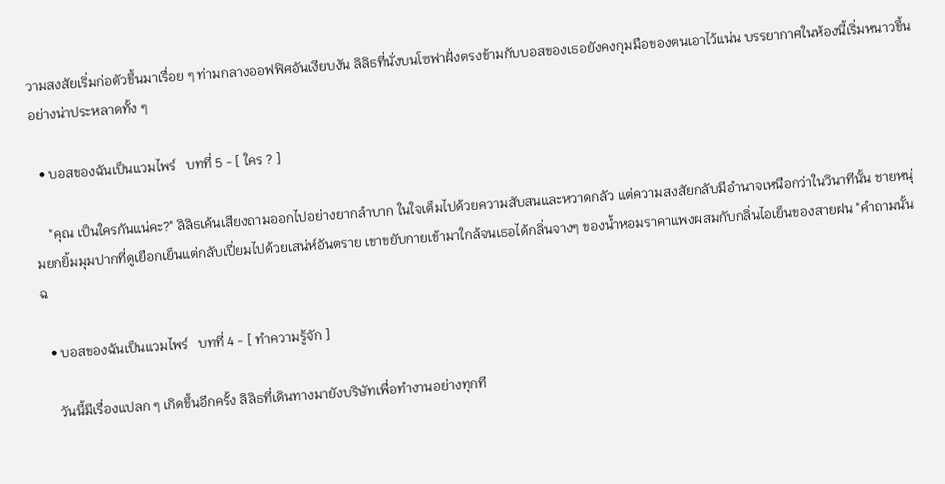วามสงสัยเริ่มก่อตัวขึ้นมาเรื่อย ๆ ท่ามกลางออฟฟิศอันเงียบงัน ลิลิธที่นั่งบนโซฟาฝั่งตรงข้ามกับบอสของเธอยังคงกุมมือของตนเอาไว้แน่น บรรยากาศในห้องนี้เริ่มหนาวขึ้นอย่างน่าประหลาดทั้ง ๆ

  • บอสของฉันเป็นแวมไพร์   บทที่ 5 - [ ใคร ? ]

    "คุณ เป็นใครกันแน่คะ?" ลิลิธเค้นเสียงถามออกไปอย่างยากลำบาก ในใจเต็มไปด้วยความสับสนและหวาดกลัว แต่ความสงสัยกลับมีอำนาจเหนือกว่าในวินาทีนั้น ชายหนุ่มยกยิ้มมุมปากที่ดูเยือกเย็นแต่กลับเปี่ยมไปด้วยเสน่ห์อันตราย เขาขยับกายเข้ามาใกล้จนเธอได้กลิ่นจางๆ ของน้ำหอมราคาแพงผสมกับกลิ่นไอเย็นของสายฝน "คำถามนั้น ฉ

  • บอสของฉันเป็นแวมไพร์   บทที่ 4 - [ ทำความรู้จัก ]

    วันนี้มีเรื่องแปลก ๆ เกิดขึ้นอีกครั้ง ลิลิธที่เดินทางมายังบริษัทเพื่อทำงานอย่างทุกที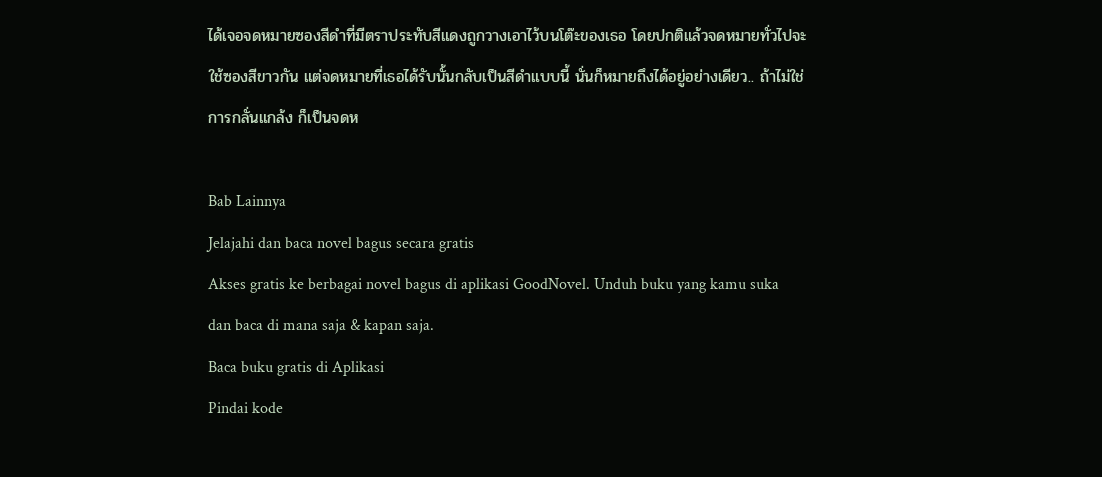ได้เจอจดหมายซองสีดำที่มีตราประทับสีแดงถูกวางเอาไว้บนโต๊ะของเธอ โดยปกติแล้วจดหมายทั่วไปจะใช้ซองสีขาวกัน แต่จดหมายที่เธอได้รับนั้นกลับเป็นสีดำแบบนี้ นั่นก็หมายถึงได้อยู่อย่างเดียว.. ถ้าไม่ใช่การกลั่นแกล้ง ก็เป็นจดห

Bab Lainnya
Jelajahi dan baca novel bagus secara gratis
Akses gratis ke berbagai novel bagus di aplikasi GoodNovel. Unduh buku yang kamu suka dan baca di mana saja & kapan saja.
Baca buku gratis di Aplikasi
Pindai kode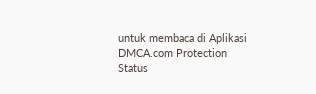untuk membaca di Aplikasi
DMCA.com Protection Status